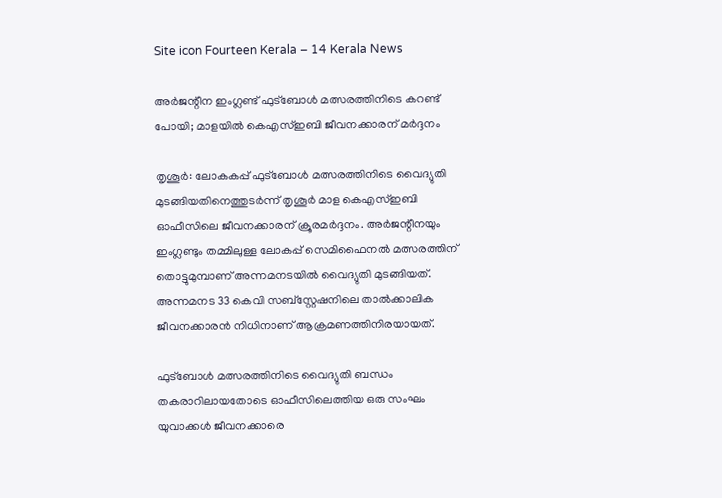Site icon Fourteen Kerala – 14 Kerala News

അർജന്റീന ഇംഗ്ലണ്ട് ഫുട്‌ബോള്‍ മത്സരത്തിനിടെ കറണ്ട് പോയി; മാളയില്‍ കെഎസ്ഇബി ജീവനക്കാരന് മര്‍ദ്ദനം

തൃശൂര്‍: ലോകകപ്പ് ഫുട്ബോൾ മത്സരത്തിനിടെ വൈദ്യുതി മുടങ്ങിയതിനെത്തുടർന്ന് തൃശൂർ മാള കെഎസ്ഇബി ഓഫീസിലെ ജീവനക്കാരന് ക്രൂരമർദ്ദനം. അർജന്റീനയും ഇംഗ്ലണ്ടും തമ്മിലുള്ള ലോകപ്പ് സെമിഫൈനൽ മത്സരത്തിന് തൊട്ടുമുമ്പാണ് അന്നമനടയിൽ വൈദ്യുതി മുടങ്ങിയത്. അന്നമനട 33 കെവി സബ്സ്റ്റേഷനിലെ താൽക്കാലിക ജീവനക്കാരൻ നിധിനാണ് ആക്രമണത്തിനിരയായത്.

ഫുട്ബോൾ മത്സരത്തിനിടെ വൈദ്യുതി ബന്ധം തകരാറിലായതോടെ ഓഫീസിലെത്തിയ ഒരു സംഘം യുവാക്കൾ ജീവനക്കാരെ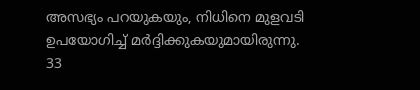അസഭ്യം പറയുകയും, നിധിനെ മുളവടി ഉപയോഗിച്ച് മർദ്ദിക്കുകയുമായിരുന്നു. 33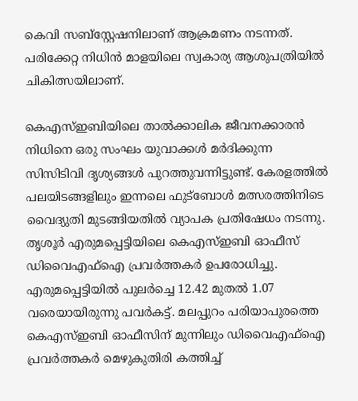കെവി സബ്സ്റ്റേഷനിലാണ് ആക്രമണം നടന്നത്. പരിക്കേറ്റ നിധിൻ മാളയിലെ സ്വകാര്യ ആശുപത്രിയിൽ ചികിത്സയിലാണ്.

കെഎസ്ഇബിയിലെ താല്‍ക്കാലിക ജീവനക്കാരന്‍ നിധിനെ ഒരു സംഘം യുവാക്കള്‍ മര്‍ദിക്കുന്ന സിസിടിവി ദൃശ്യങ്ങള്‍ പുറത്തുവന്നിട്ടുണ്ട്. കേരളത്തിൽ പലയിടങ്ങളിലും ഇന്നലെ ഫുട്ബോൾ മത്സരത്തിനിടെ വൈദ്യുതി മുടങ്ങിയതിൽ വ്യാപക പ്രതിഷേധം നടന്നു. തൃശൂർ എരുമപ്പെട്ടിയിലെ കെഎസ്ഇബി ഓഫീസ് ഡിവൈഎഫ്ഐ പ്രവർത്തകർ ഉപരോധിച്ചു.
എരുമപ്പെട്ടിയിൽ പുലർച്ചെ 12.42 മുതൽ 1.07 വരെയായിരുന്നു പവർകട്ട്. മലപ്പുറം പരിയാപുരത്തെ കെഎസ്ഇബി ഓഫീസിന് മുന്നിലും ഡിവൈഎഫ്ഐ പ്രവർത്തകർ മെഴുകുതിരി കത്തിച്ച്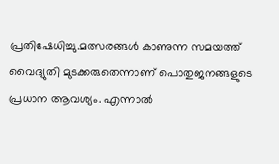പ്രതിഷേധിച്ചു.മത്സരങ്ങൾ കാണുന്ന സമയത്ത് വൈദ്യുതി മുടക്കരുതെന്നാണ് പൊതുജനങ്ങളുടെ പ്രധാന ആവശ്യം. എന്നാൽ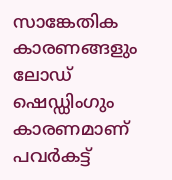സാങ്കേതിക കാരണങ്ങളും ലോഡ് ഷെഡ്ഡിംഗും കാരണമാണ് പവർകട്ട്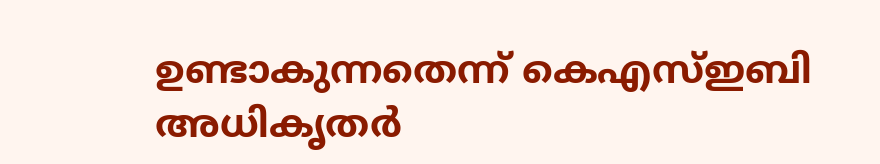ഉണ്ടാകുന്നതെന്ന് കെഎസ്ഇബി അധികൃതർ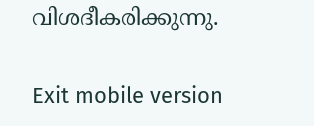വിശദീകരിക്കുന്നു.

Exit mobile version